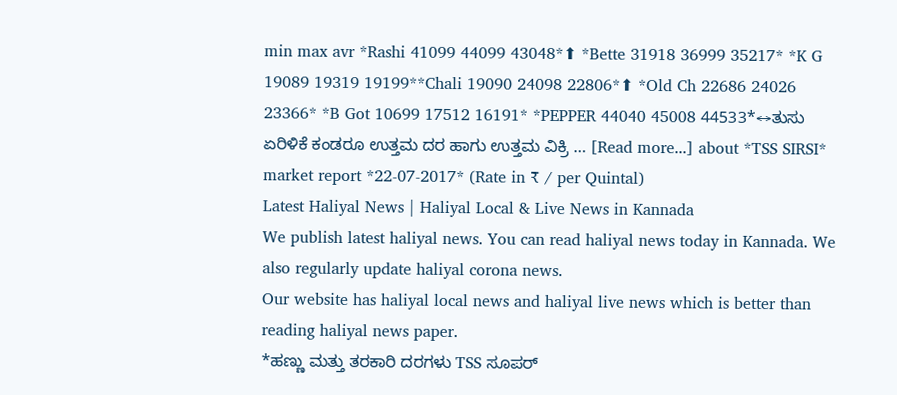min max avr *Rashi 41099 44099 43048*⬆ *Bette 31918 36999 35217* *K G 19089 19319 19199**Chali 19090 24098 22806*⬆ *Old Ch 22686 24026 23366* *B Got 10699 17512 16191* *PEPPER 44040 45008 44533*↔ತುಸು ಏರಿಳಿಕೆ ಕಂಡರೂ ಉತ್ತಮ ದರ ಹಾಗು ಉತ್ತಮ ವಿಕ್ರಿ … [Read more...] about *TSS SIRSI* market report *22-07-2017* (Rate in ₹ / per Quintal)
Latest Haliyal News | Haliyal Local & Live News in Kannada
We publish latest haliyal news. You can read haliyal news today in Kannada. We also regularly update haliyal corona news.
Our website has haliyal local news and haliyal live news which is better than reading haliyal news paper.
*ಹಣ್ಣು ಮತ್ತು ತರಕಾರಿ ದರಗಳು TSS ಸೂಪರ್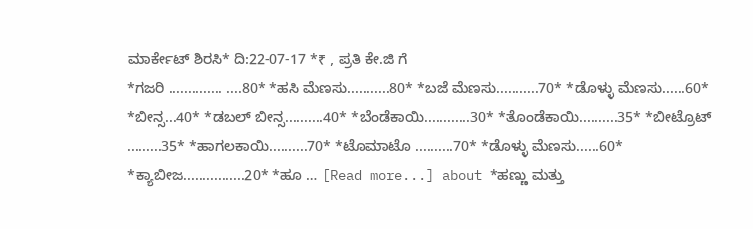ಮಾರ್ಕೇಟ್ ಶಿರಸಿ* ದಿ:22-07-17 *₹ , ಪ್ರತಿ ಕೇ.ಜಿ ಗೆ
*ಗಜರಿ .............. ....80* *ಹಸಿ ಮೆಣಸು...........80* *ಬಜೆ ಮೆಣಸು...........70* *ಡೊಳ್ಳು ಮೆಣಸು......60* *ಬೀನ್ಸ...40* *ಡಬಲ್ ಬೀನ್ಸ..........40* *ಬೆಂಡೆಕಾಯಿ............30* *ತೊಂಡೆಕಾಯಿ..........35* *ಬೀಟ್ರೊಟ್ .........35* *ಹಾಗಲಕಾಯಿ..........70* *ಟೊಮಾಟೊ ..........70* *ಡೊಳ್ಳು ಮೆಣಸು......60* *ಕ್ಯಾಬೀಜ................20* *ಹೂ … [Read more...] about *ಹಣ್ಣು ಮತ್ತು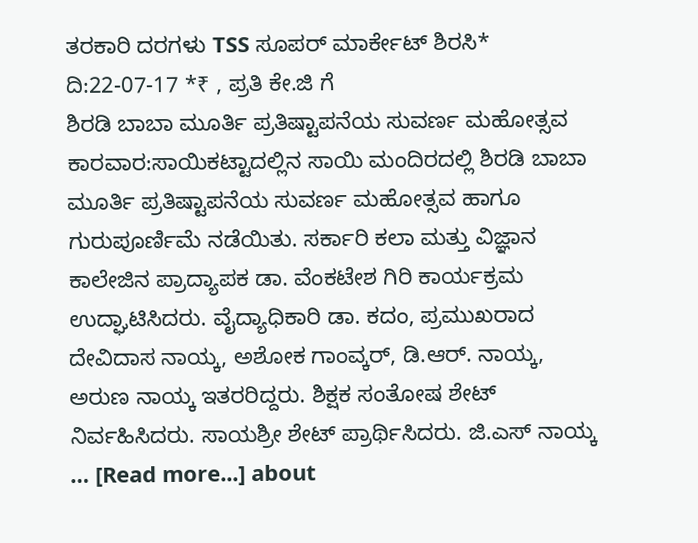ತರಕಾರಿ ದರಗಳು TSS ಸೂಪರ್ ಮಾರ್ಕೇಟ್ ಶಿರಸಿ* ದಿ:22-07-17 *₹ , ಪ್ರತಿ ಕೇ.ಜಿ ಗೆ
ಶಿರಡಿ ಬಾಬಾ ಮೂರ್ತಿ ಪ್ರತಿಷ್ಟಾಪನೆಯ ಸುವರ್ಣ ಮಹೋತ್ಸವ
ಕಾರವಾರ:ಸಾಯಿಕಟ್ಟಾದಲ್ಲಿನ ಸಾಯಿ ಮಂದಿರದಲ್ಲಿ ಶಿರಡಿ ಬಾಬಾ ಮೂರ್ತಿ ಪ್ರತಿಷ್ಟಾಪನೆಯ ಸುವರ್ಣ ಮಹೋತ್ಸವ ಹಾಗೂ ಗುರುಪೂರ್ಣಿಮೆ ನಡೆಯಿತು. ಸರ್ಕಾರಿ ಕಲಾ ಮತ್ತು ವಿಜ್ಞಾನ ಕಾಲೇಜಿನ ಪ್ರಾದ್ಯಾಪಕ ಡಾ. ವೆಂಕಟೇಶ ಗಿರಿ ಕಾರ್ಯಕ್ರಮ ಉದ್ಘಾಟಿಸಿದರು. ವೈದ್ಯಾಧಿಕಾರಿ ಡಾ. ಕದಂ, ಪ್ರಮುಖರಾದ ದೇವಿದಾಸ ನಾಯ್ಕ, ಅಶೋಕ ಗಾಂವ್ಕರ್, ಡಿ.ಆರ್. ನಾಯ್ಕ, ಅರುಣ ನಾಯ್ಕ ಇತರರಿದ್ದರು. ಶಿಕ್ಷಕ ಸಂತೋಷ ಶೇಟ್ ನಿರ್ವಹಿಸಿದರು. ಸಾಯಶ್ರೀ ಶೇಟ್ ಪ್ರಾರ್ಥಿಸಿದರು. ಜಿ.ಎಸ್ ನಾಯ್ಕ … [Read more...] about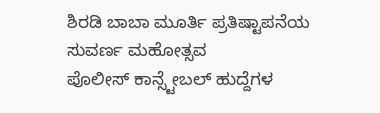ಶಿರಡಿ ಬಾಬಾ ಮೂರ್ತಿ ಪ್ರತಿಷ್ಟಾಪನೆಯ ಸುವರ್ಣ ಮಹೋತ್ಸವ
ಪೊಲೀಸ್ ಕಾನ್ಸ್ಟೇಬಲ್ ಹುದ್ದೆಗಳ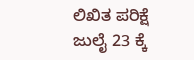ಲಿಖಿತ ಪರಿಕ್ಷೆ ಜುಲೈ 23 ಕ್ಕೆ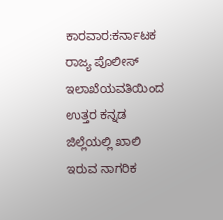ಕಾರವಾರ:ಕರ್ನಾಟಕ ರಾಜ್ಯ ಪೊಲೀಸ್ ಇಲಾಖೆಯವತಿಯಿಂದ ಉತ್ತರ ಕನ್ನಡ ಜಿಲ್ಲೆಯಲ್ಲಿ ಖಾಲಿ ಇರುವ ನಾಗರಿಕ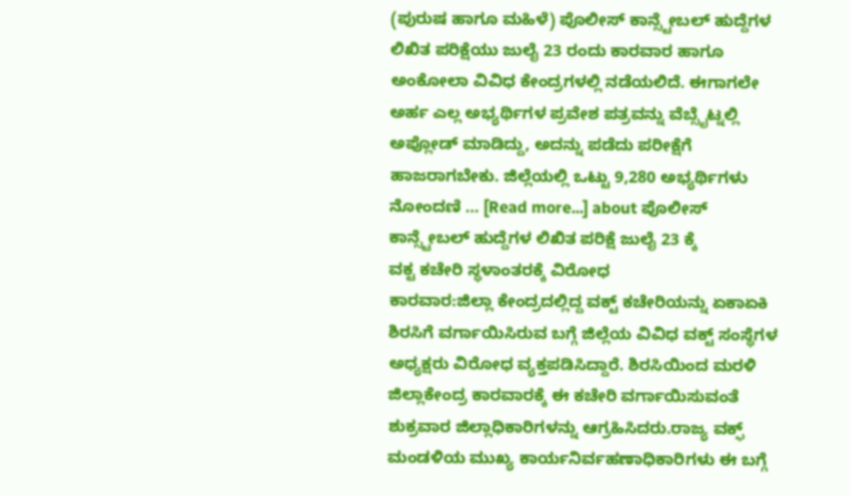(ಪುರುಷ ಹಾಗೂ ಮಹಿಳೆ) ಪೊಲೀಸ್ ಕಾನ್ಸ್ಟೇಬಲ್ ಹುದ್ದೆಗಳ ಲಿಖಿತ ಪರಿಕ್ಷೆಯು ಜುಲೈ 23 ರಂದು ಕಾರವಾರ ಹಾಗೂ ಅಂಕೋಲಾ ವಿವಿಧ ಕೇಂದ್ರಗಳಲ್ಲಿ ನಡೆಯಲಿದೆ. ಈಗಾಗಲೇ ಅರ್ಹ ಎಲ್ಲ ಅಭ್ಯರ್ಥಿಗಳ ಪ್ರವೇಶ ಪತ್ರವನ್ನು ವೆಬ್ಸೈಟ್ನಲ್ಲಿ ಅಪ್ಲೋಡ್ ಮಾಡಿದ್ದು, ಅದನ್ನು ಪಡೆದು ಪರೀಕ್ಷೆಗೆ ಹಾಜರಾಗಬೇಕು. ಜಿಲ್ಲೆಯಲ್ಲಿ ಒಟ್ಟು 9,280 ಅಭ್ಯರ್ಥಿಗಳು ನೋಂದಣಿ … [Read more...] about ಪೊಲೀಸ್ ಕಾನ್ಸ್ಟೇಬಲ್ ಹುದ್ದೆಗಳ ಲಿಖಿತ ಪರಿಕ್ಷೆ ಜುಲೈ 23 ಕ್ಕೆ
ವಕ್ಟ ಕಚೇರಿ ಸ್ಥಳಾಂತರಕ್ಕೆ ವಿರೋಧ
ಕಾರವಾರ:ಜಿಲ್ಲಾ ಕೇಂದ್ರದಲ್ಲಿದ್ದ ವಕ್ಟ್ ಕಚೇರಿಯನ್ನು ಏಕಾಏಕಿ ಶಿರಸಿಗೆ ವರ್ಗಾಯಿಸಿರುವ ಬಗ್ಗೆ ಜಿಲ್ಲೆಯ ವಿವಿಧ ವಕ್ಟ್ ಸಂಸ್ಥೆಗಳ ಅಧ್ಯಕ್ಷರು ವಿರೋಧ ವ್ಯಕ್ತಪಡಿಸಿದ್ದಾರೆ. ಶಿರಸಿಯಿಂದ ಮರಳಿ ಜಿಲ್ಲಾಕೇಂದ್ರ ಕಾರವಾರಕ್ಕೆ ಈ ಕಚೇರಿ ವರ್ಗಾಯಿಸುವಂತೆ ಶುಕ್ರವಾರ ಜಿಲ್ಲಾಧಿಕಾರಿಗಳನ್ನು ಆಗ್ರಹಿಸಿದರು.ರಾಜ್ಯ ವಕ್ಫ್ ಮಂಡಳಿಯ ಮುಖ್ಯ ಕಾರ್ಯನಿರ್ವಹಣಾಧಿಕಾರಿಗಳು ಈ ಬಗ್ಗೆ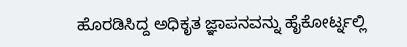ಹೊರಡಿಸಿದ್ದ ಅಧಿಕೃತ ಜ್ಞಾಪನವನ್ನು ಹೈಕೋರ್ಟ್ನಲ್ಲಿ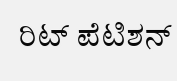ರಿಟ್ ಪೆಟಿಶನ್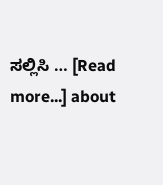ಸಲ್ಲಿಸಿ … [Read more...] about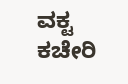ವಕ್ಟ ಕಚೇರಿ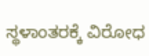ಸ್ಥಳಾಂತರಕ್ಕೆ ವಿರೋಧ